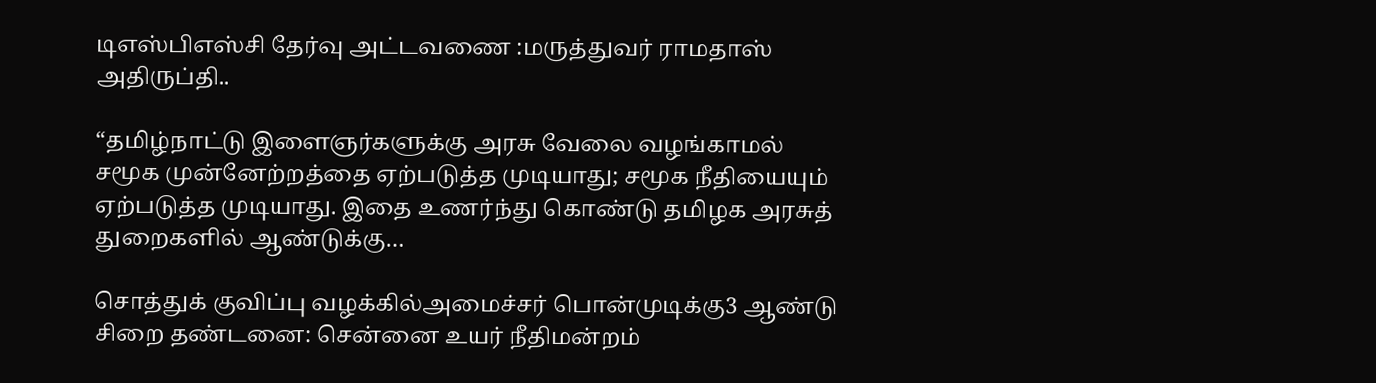டிஎஸ்பிஎஸ்சி தேர்வு அட்டவணை :மருத்துவர் ராமதாஸ் அதிருப்தி..

“தமிழ்நாட்டு இளைஞர்களுக்கு அரசு வேலை வழங்காமல் சமூக முன்னேற்றத்தை ஏற்படுத்த முடியாது; சமூக நீதியையும் ஏற்படுத்த முடியாது. இதை உணர்ந்து கொண்டு தமிழக அரசுத் துறைகளில் ஆண்டுக்கு…

சொத்துக் குவிப்பு வழக்கில்அமைச்சர் பொன்முடிக்கு3 ஆண்டு சிறை தண்டனை: சென்னை உயர் நீதிமன்றம்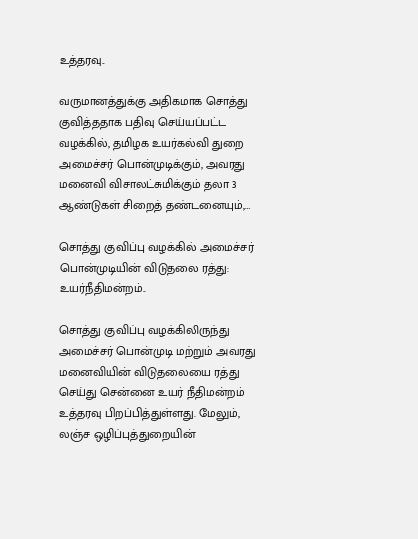உத்தரவு..

வருமானத்துக்கு அதிகமாக சொத்து குவித்ததாக பதிவு செய்யப்பட்ட வழக்கில், தமிழக உயர்கல்வி துறை அமைச்சர் பொன்முடிக்கும், அவரது மனைவி விசாலட்சுமிக்கும் தலா 3 ஆண்டுகள் சிறைத் தண்டனையும்,…

சொத்து குவிப்பு வழக்கில் அமைச்சர் பொன்முடியின் விடுதலை ரத்து: உயர்நீதிமன்றம்..

சொத்து குவிப்பு வழக்கிலிருந்து அமைச்சர் பொன்முடி மற்றும் அவரது மனைவியின் விடுதலையை ரத்து செய்து சென்னை உயர் நீதிமன்றம் உத்தரவு பிறப்பித்துள்ளது. மேலும், லஞ்ச ஒழிப்புத்துறையின்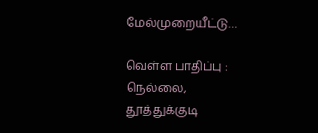மேல்முறையீட்டு…

வெள்ள பாதிப்பு : நெல்லை, தூத்துக்குடி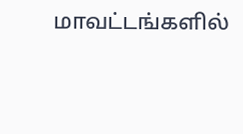மாவட்டங்களில்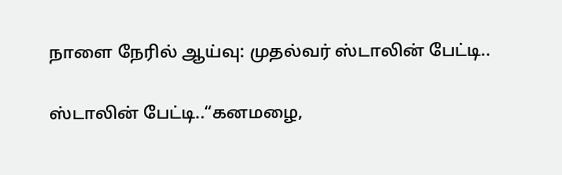நாளை நேரில் ஆய்வு: முதல்வர் ஸ்டாலின் பேட்டி..

ஸ்டாலின் பேட்டி..“கனமழை,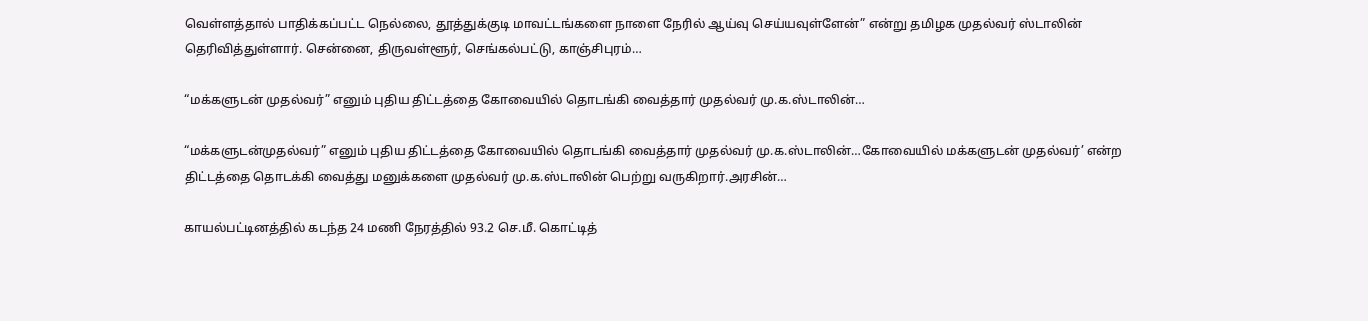வெள்ளத்தால் பாதிக்கப்பட்ட நெல்லை, தூத்துக்குடி மாவட்டங்களை நாளை நேரில் ஆய்வு செய்யவுள்ளேன்” என்று தமிழக முதல்வர் ஸ்டாலின் தெரிவித்துள்ளார். சென்னை, திருவள்ளூர், செங்கல்பட்டு, காஞ்சிபுரம்…

“மக்களுடன் முதல்வர்” எனும் புதிய திட்டத்தை கோவையில் தொடங்கி வைத்தார் முதல்வர் மு.க.ஸ்டாலின்…

“மக்களுடன்முதல்வர்” எனும் புதிய திட்டத்தை கோவையில் தொடங்கி வைத்தார் முதல்வர் மு.க.ஸ்டாலின்…கோவையில் மக்களுடன் முதல்வர்’ என்ற திட்டத்தை தொடக்கி வைத்து மனுக்களை முதல்வர் மு.க.ஸ்டாலின் பெற்று வருகிறார்.அரசின்…

காயல்பட்டினத்தில் கடந்த 24 மணி நேரத்தில் 93.2 செ.மீ. கொட்டித்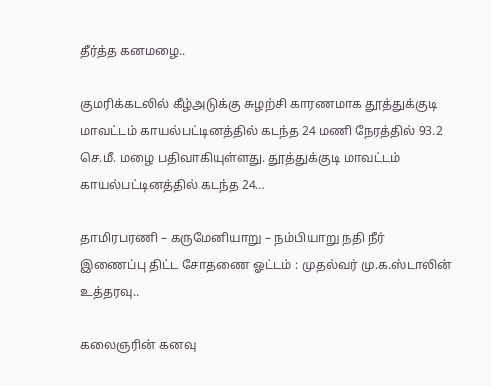தீர்த்த கனமழை..

குமரிக்கடலில் கீழ்அடுக்கு சுழற்சி காரணமாக தூத்துக்குடி மாவட்டம் காயல்பட்டினத்தில் கடந்த 24 மணி நேரத்தில் 93.2 செ.மீ. மழை பதிவாகியுள்ளது. தூத்துக்குடி மாவட்டம் காயல்பட்டினத்தில் கடந்த 24…

தாமிரபரணி – கருமேனியாறு – நம்பியாறு நதி நீர் இணைப்பு திட்ட சோதணை ஓட்டம் : முதல்வர் மு.க.ஸ்டாலின் உத்தரவு..

கலைஞரின் கனவு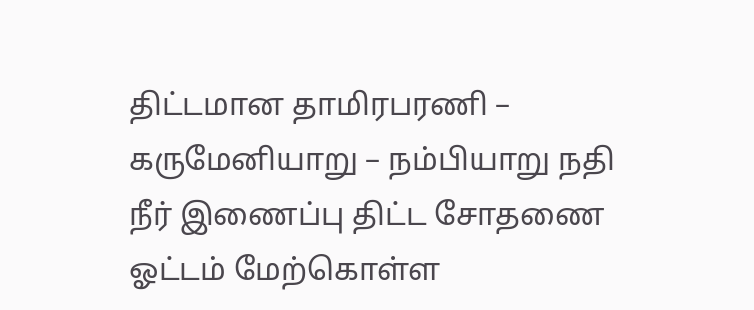திட்டமான தாமிரபரணி – கருமேனியாறு – நம்பியாறு நதி நீர் இணைப்பு திட்ட சோதணை ஓட்டம் மேற்கொள்ள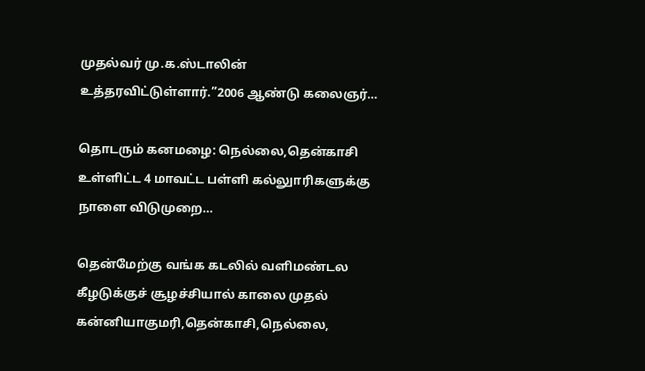முதல்வர் மு.க.ஸ்டாலின் உத்தரவிட்டுள்ளார்.”2006 ஆண்டு கலைஞர்…

தொடரும் கனமழை: நெல்லை,தென்காசி உள்ளிட்ட 4 மாவட்ட பள்ளி கல்லுாரிகளுக்கு நாளை விடுமுறை…

தென்மேற்கு வங்க கடலில் வளிமண்டல கீழடுக்குச் சூழச்சியால் காலை முதல் கன்னியாகுமரி,தென்காசி,நெல்லை,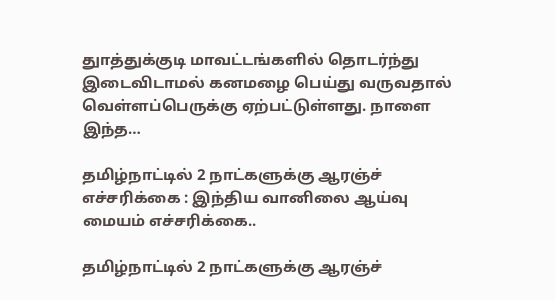துாத்துக்குடி மாவட்டங்களில் தொடர்ந்து இடைவிடாமல் கனமழை பெய்து வருவதால் வெள்ளப்பெருக்கு ஏற்பட்டுள்ளது. நாளை இந்த…

தமிழ்நாட்டில் 2 நாட்களுக்கு ஆரஞ்ச் எச்சரிக்கை : இந்திய வானிலை ஆய்வு மையம் எச்சரிக்கை..

தமிழ்நாட்டில் 2 நாட்களுக்கு ஆரஞ்ச்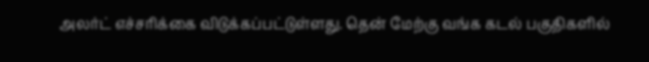அலர்ட் எச்சரிக்கை விடுக்கப்பட்டுள்ளது. தென் மேற்கு வங்க கடல் பகுதிகளில்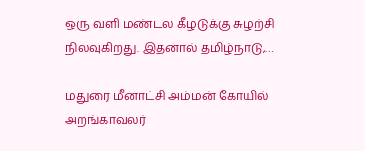ஒரு வளி மண்டல கீழடுக்கு சுழற்சி நிலவுகிறது. இதனால் தமிழ்நாடு,…

மதுரை மீனாட்சி அம்மன் கோயில் அறங்காவலர்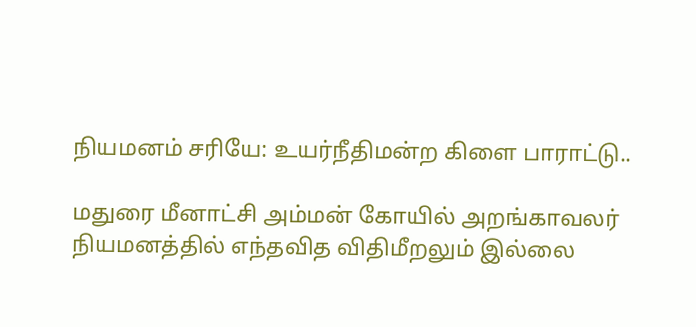நியமனம் சரியே: உயர்நீதிமன்ற கிளை பாராட்டு..

மதுரை மீனாட்சி அம்மன் கோயில் அறங்காவலர் நியமனத்தில் எந்தவித விதிமீறலும் இல்லை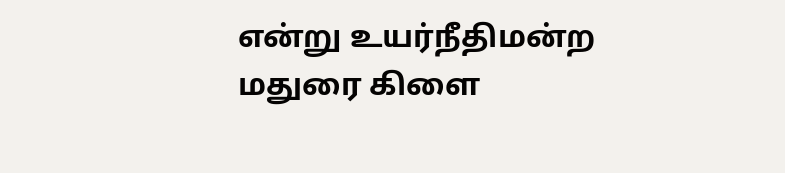என்று உயர்நீதிமன்ற மதுரை கிளை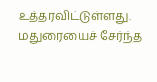உத்தரவிட்டுள்ளது. மதுரையைச் சேர்ந்த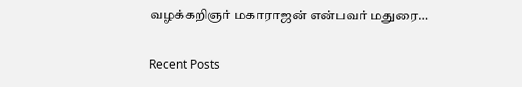வழக்கறிஞர் மகாராஜன் என்பவர் மதுரை…

Recent Posts